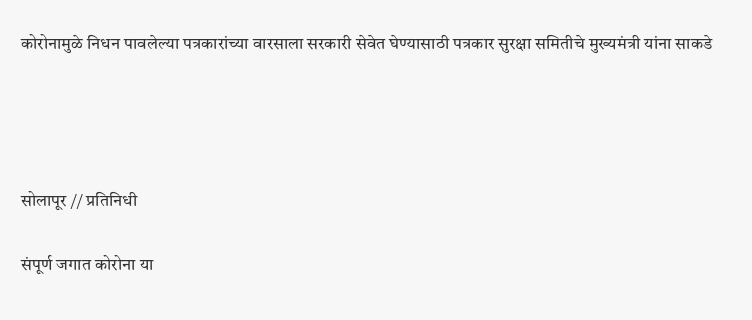कोरोनामुळे निधन पावलेल्या पत्रकारांच्या वारसाला सरकारी सेवेत घेण्यासाठी पत्रकार सुरक्षा समितीचे मुख्यमंत्री यांना साकडे




सोलापूर // प्रतिनिधी

संपूर्ण जगात कोरोना या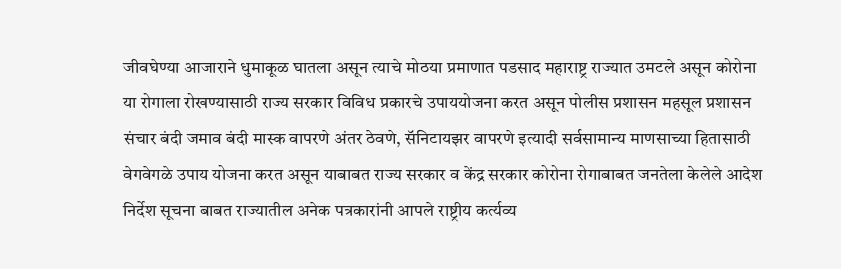जीवघेण्या आजाराने धुमाकूळ घातला असून त्याचे मोठया प्रमाणात पडसाद महाराष्ट्र राज्यात उमटले असून कोरोना या रोगाला रोखण्यासाठी राज्य सरकार विविध प्रकारचे उपाययोजना करत असून पोलीस प्रशासन महसूल प्रशासन संचार बंदी जमाव बंदी मास्क वापरणे अंतर ठेवणे, सॅनिटायझर वापरणे इत्यादी सर्वसामान्य माणसाच्या हितासाठी वेगवेगळे उपाय योजना करत असून याबाबत राज्य सरकार व केंद्र सरकार कोरोना रोगाबाबत जनतेला केलेले आदेश निर्देश सूचना बाबत राज्यातील अनेक पत्रकारांनी आपले राष्ट्रीय कर्त्यव्य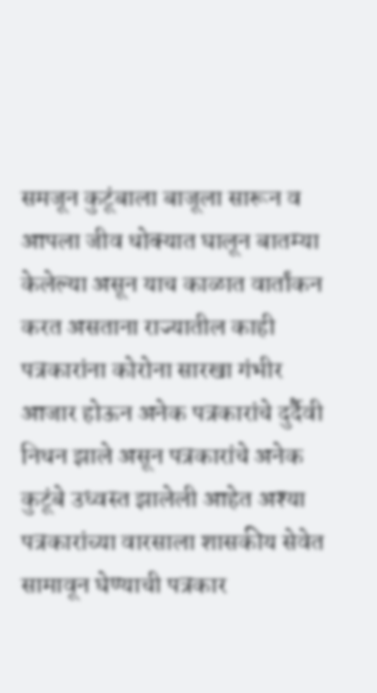समजून कुटूंबाला बाजूला सारून व आपला जीव धोक्यात घालून बातम्या केलेल्या असून याच काळात वार्तांकन करत असताना राज्यातील काही पत्रकारांना कोरोना सारखा गंभीर आजार होऊन अनेक पत्रकारांचे दुर्दैवी निधन झाले असून पत्रकारांचे अनेक कुटूंबे उध्वस्त झालेली आहेत अश्या पत्रकारांच्या वारसाला शासकीय सेवेत सामावून घेण्याची पत्रकार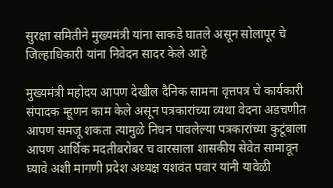सुरक्षा समितीने मुख्यमंत्री यांना साकडे घातले असून सोलापूर चे जिल्हाधिकारी यांना निवेदन सादर केले आहे

मुख्यमंत्री महोदय आपण देखील दैनिक सामना वृत्तपत्र चे कार्यकारी संपादक म्हूणन काम केले असून पत्रकारांच्या व्यथा वेदना अडचणीत आपण समजू शकता त्यामुळे निधन पावलेल्या पत्रकारांच्या कुटूंबाला आपण आर्थिक मदतीबरोबर च वारसाला शासकीय सेवेत सामावून घ्यावे अशी मागणी प्रदेश अध्यक्ष यशवंत पवार यांनी यावेळी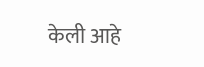केली आहे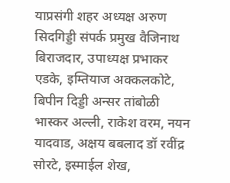याप्रसंगी शहर अध्यक्ष अरुण सिदगिड्डी संपर्क प्रमुख वैजिनाथ बिराजदार, उपाध्यक्ष प्रभाकर एडके, इम्तियाज अक्कलकोटे, बिपीन दिड्डी अन्सर तांबोळी भास्कर अल्ली, राकेश वरम, नयन यादवाड, अक्षय बबलाद डॉ रवींद्र सोरटे, इस्माईल शेख,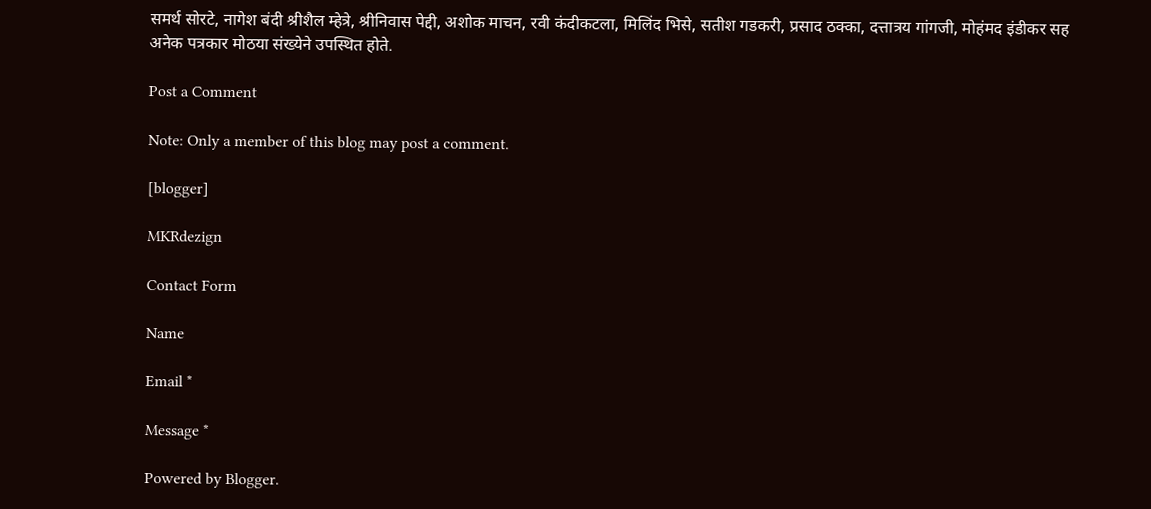समर्थ सोरटे, नागेश बंदी श्रीशैल म्हेत्रे, श्रीनिवास पेद्दी, अशोक माचन, रवी कंदीकटला, मिलिंद भिसे, सतीश गडकरी, प्रसाद ठक्का, दत्तात्रय गांगजी, मोहंमद इंडीकर सह अनेक पत्रकार मोठया संख्येने उपस्थित होते.

Post a Comment

Note: Only a member of this blog may post a comment.

[blogger]

MKRdezign

Contact Form

Name

Email *

Message *

Powered by Blogger.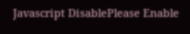Javascript DisablePlease Enable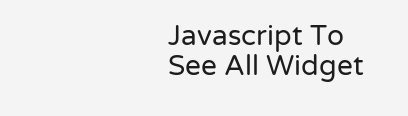Javascript To See All Widget